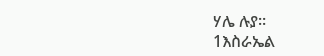ሃሌ ሉያ።
1እስራኤል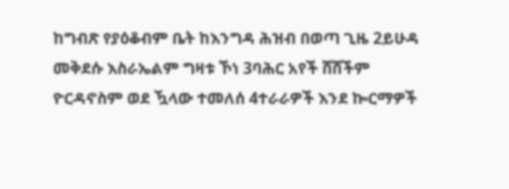ከግብጽ የያዕቆብም ቤት ከእንግዳ ሕዝብ በወጣ ጊዜ 2ይሁዳ መቅደሱ እስራኤልም ግዛቱ ኾነ 3ባሕር አየች ሸሸችም ዮርዳኖስም ወደ ዃላው ተመለሰ 4ተራራዎች እንደ ኰርማዎች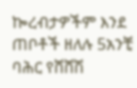ኰረብታዎችም እንደ ጠቦቶች ዘለሉ 5አንቺ ባሕር የሸሸሽ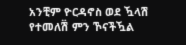አንቺም ዮርዳኖስ ወደ ዃላሽ የተመለሽ፟ ምን ኾናችዃል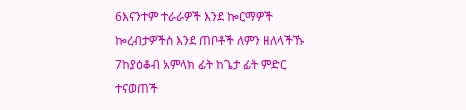6እናንተም ተራራዎች እንደ ኰርማዎች ኰረብታዎችስ እንደ ጠቦቶች ለምን ዘለላችኹ 7ከያዕቆብ አምላክ ፊት ከጌታ ፊት ምድር ተናወጠች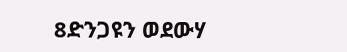8ድንጋዩን ወደውሃ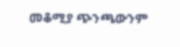መቆሚያ ጭንጫውንም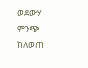ወደውሃ ምንጭ ከለወጠ